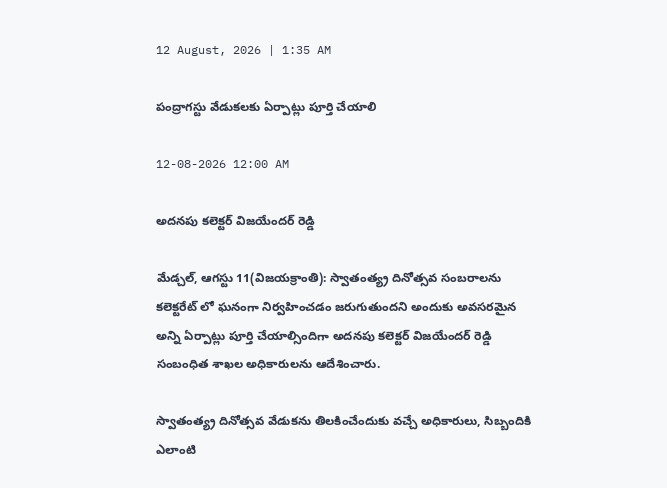12 August, 2026 | 1:35 AM

పంద్రాగస్టు వేడుకలకు ఏర్పాట్లు పూర్తి చేయాలి

12-08-2026 12:00 AM

అదనపు కలెక్టర్ విజయేందర్ రెడ్డి

మేడ్చల్, ఆగస్టు 11(విజయక్రాంతి): స్వాతంత్య్ర దినోత్సవ సంబరాలను కలెక్టరేట్ లో ఘనంగా నిర్వహించడం జరుగుతుందని అందుకు అవసరమైన అన్ని ఏర్పాట్లు పూర్తి చేయాల్సిందిగా అదనపు కలెక్టర్ విజయేందర్ రెడ్డి సంబంధిత శాఖల అధికారులను ఆదేశించారు.

స్వాతంత్య్ర దినోత్సవ వేడుకను తిలకించేందుకు వచ్చే అధికారులు, సిబ్బందికి ఎలాంటి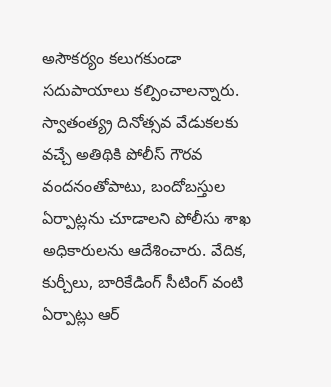అసౌకర్యం కలుగకుండా సదుపాయాలు కల్పించాలన్నారు. స్వాతంత్య్ర దినోత్సవ వేడుకలకు వచ్చే అతిథికి పోలీస్ గౌరవ వందనంతోపాటు, బందోబస్తుల ఏర్పాట్లను చూడాలని పోలీసు శాఖ అధికారులను ఆదేశించారు. వేదిక, కుర్చీలు, బారికేడింగ్ సీటింగ్ వంటి ఏర్పాట్లు ఆర్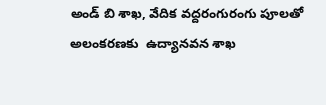అండ్ బి శాఖ, వేదిక వద్దరంగురంగు పూలతో అలంకరణకు  ఉద్యానవన శాఖ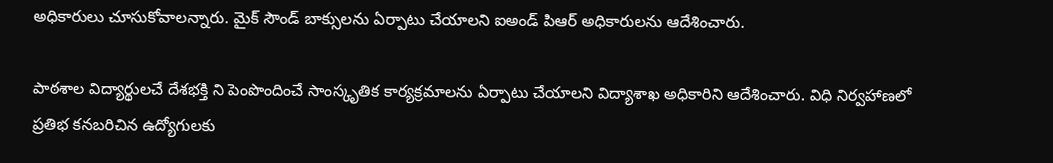అధికారులు చూసుకోవాలన్నారు. మైక్ సౌండ్ బాక్సులను ఏర్పాటు చేయాలని ఐఅండ్ పిఆర్ అధికారులను ఆదేశించారు.

పాఠశాల విద్యార్థులచే దేశభక్తి ని పెంపొందించే సాంస్కృతిక కార్యక్రమాలను ఏర్పాటు చేయాలని విద్యాశాఖ అధికారిని ఆదేశించారు. విధి నిర్వహాణలో ప్రతిభ కనబరిచిన ఉద్యోగులకు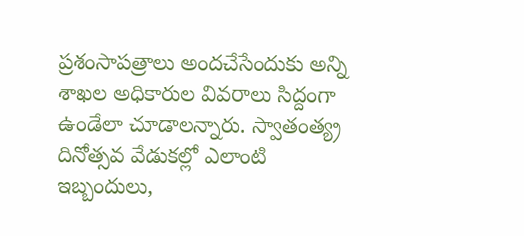ప్రశంసాపత్రాలు అందచేసేందుకు అన్ని శాఖల అధికారుల వివరాలు సిద్దంగా ఉండేలా చూడాలన్నారు. స్వాతంత్య్ర దినోత్సవ వేడుకల్లో ఎలాంటి ఇబ్బందులు,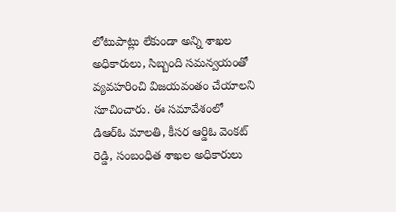లోటుపాట్లు లేకుండా అన్ని శాఖల అధికారులు, సిబ్బంది సమన్వయంతో వ్యవహరించి విజయవంతం చేయాలని సూచించారు. ఈ సమావేశంలో డిఆర్‌ఓ మాలతి, కీసర ఆర్డిఓ వెంకట్ రెడ్డి, సంబంధిత శాఖల అధికారులు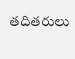తదితరులు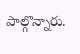పాల్గొన్నారు.